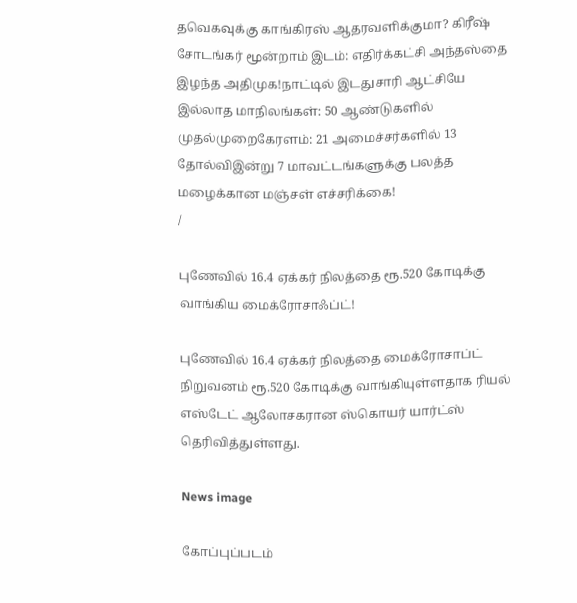தவெகவுக்கு காங்கிரஸ் ஆதரவளிக்குமா? கிரீஷ் சோடங்கர் மூன்றாம் இடம்: எதிர்க்கட்சி அந்தஸ்தை இழந்த அதிமுக!நாட்டில் இடதுசாரி ஆட்சியே இல்லாத மாநிலங்கள்: 50 ஆண்டுகளில் முதல்முறைகேரளம்: 21 அமைச்சர்களில் 13 தோல்விஇன்று 7 மாவட்டங்களுக்கு பலத்த மழைக்கான மஞ்சள் எச்சரிக்கை!
/

புணேவில் 16.4 ஏக்கர் நிலத்தை ரூ.520 கோடிக்கு வாங்கிய மைக்ரோசாஃப்ட்!

புணேவில் 16.4 ஏக்கர் நிலத்தை மைக்ரோசாப்ட் நிறுவனம் ரூ.520 கோடிக்கு வாங்கியுள்ளதாக ரியல் எஸ்டேட் ஆலோசகரான ஸ்கொயர் யார்ட்ஸ் தெரிவித்துள்ளது.

News image

கோப்புப்படம்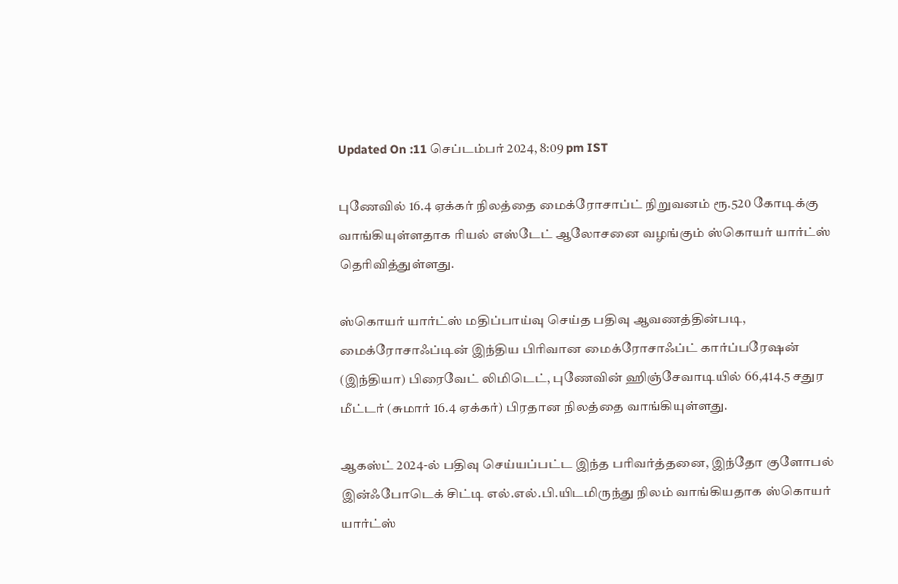Updated On :11 செப்டம்பர் 2024, 8:09 pm IST

புணேவில் 16.4 ஏக்கர் நிலத்தை மைக்ரோசாப்ட் நிறுவனம் ரூ.520 கோடிக்கு வாங்கியுள்ளதாக ரியல் எஸ்டேட் ஆலோசனை வழங்கும் ஸ்கொயர் யார்ட்ஸ் தெரிவித்துள்ளது.

ஸ்கொயர் யார்ட்ஸ் மதிப்பாய்வு செய்த பதிவு ஆவணத்தின்படி, மைக்ரோசாஃப்டின் இந்திய பிரிவான மைக்ரோசாஃப்ட் கார்ப்பரேஷன் (இந்தியா) பிரைவேட் லிமிடெட், புணேவின் ஹிஞ்சேவாடியில் 66,414.5 சதுர மீட்டர் (சுமார் 16.4 ஏக்கர்) பிரதான நிலத்தை வாங்கியுள்ளது.

ஆகஸ்ட் 2024-ல் பதிவு செய்யப்பட்ட இந்த பரிவர்த்தனை, இந்தோ குளோபல் இன்ஃபோடெக் சிட்டி எல்.எல்.பி.யிடமிருந்து நிலம் வாங்கியதாக ஸ்கொயர் யார்ட்ஸ்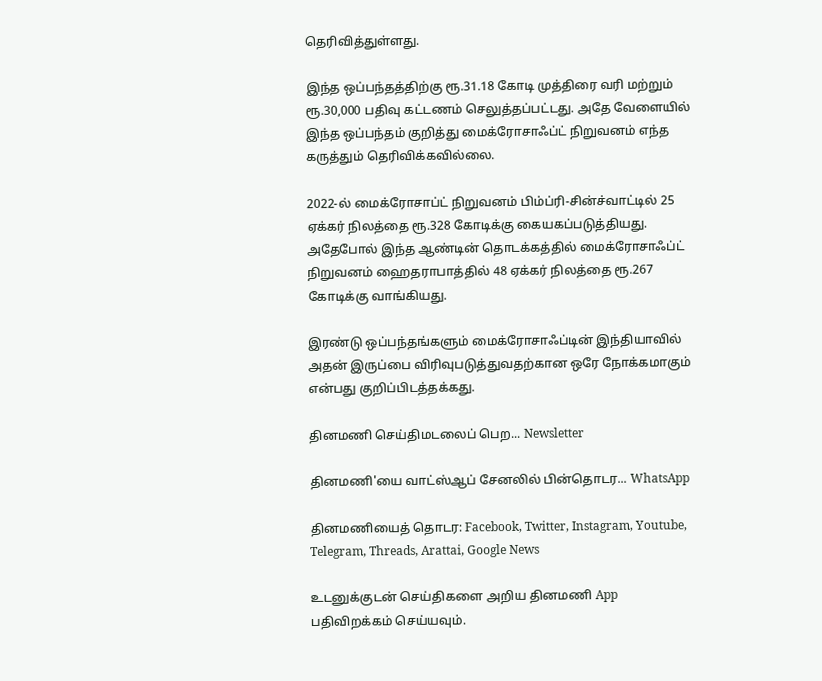தெரிவித்துள்ளது.

இந்த ஒப்பந்தத்திற்கு ரூ.31.18 கோடி முத்திரை வரி மற்றும் ரூ.30,000 பதிவு கட்டணம் செலுத்தப்பட்டது. அதே வேளையில் இந்த ஒப்பந்தம் குறித்து மைக்ரோசாஃப்ட் நிறுவனம் எந்த கருத்தும் தெரிவிக்கவில்லை.

2022-ல் மைக்ரோசாப்ட் நிறுவனம் பிம்ப்ரி-சின்ச்வாட்டில் 25 ஏக்கர் நிலத்தை ரூ.328 கோடிக்கு கையகப்படுத்தியது. அதேபோல் இந்த ஆண்டின் தொடக்கத்தில் மைக்ரோசாஃப்ட் நிறுவனம் ஹைதராபாத்தில் 48 ஏக்கர் நிலத்தை ரூ.267 கோடிக்கு வாங்கியது.

இரண்டு ஒப்பந்தங்களும் மைக்ரோசாஃப்டின் இந்தியாவில் அதன் இருப்பை விரிவுபடுத்துவதற்கான ஒரே நோக்கமாகும் என்பது குறிப்பிடத்தக்கது.

தினமணி செய்திமடலைப் பெற... Newsletter

தினமணி'யை வாட்ஸ்ஆப் சேனலில் பின்தொடர... WhatsApp

தினமணியைத் தொடர: Facebook, Twitter, Instagram, Youtube, Telegram, Threads, Arattai, Google News

உடனுக்குடன் செய்திகளை அறிய தினமணி App பதிவிறக்கம் செய்யவும்.